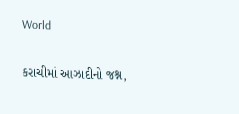World

કરાચીમાં આઝાદીનો જશ્ન,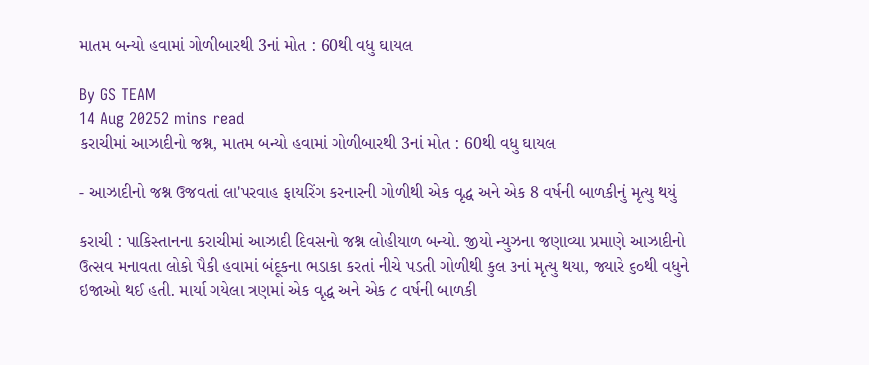માતમ બન્યો હવામાં ગોળીબારથી 3નાં મોત : 60થી વધુ ઘાયલ

By GS TEAM
14 Aug 20252 mins read
કરાચીમાં આઝાદીનો જશ્ન, માતમ બન્યો હવામાં ગોળીબારથી 3નાં મોત : 60થી વધુ ઘાયલ

- આઝાદીનો જશ્ન ઉજવતાં લા'પરવાહ ફાયરિંગ કરનારની ગોળીથી એક વૃદ્ધ અને એક 8 વર્ષની બાળકીનું મૃત્યુ થયું

કરાચી : પાકિસ્તાનના કરાચીમાં આઝાદી દિવસનો જશ્ન લોહીયાળ બન્યો. જીયો ન્યુઝના જણાવ્યા પ્રમાણે આઝાદીનો ઉત્સવ મનાવતા લોકો પૈકી હવામાં બંદૂકના ભડાકા કરતાં નીચે પડતી ગોળીથી કુલ ૩નાં મૃત્યુ થયા, જ્યારે ૬૦થી વધુને ઇજાઓ થઈ હતી. માર્યા ગયેલા ત્રણમાં એક વૃદ્ધ અને એક ૮ વર્ષની બાળકી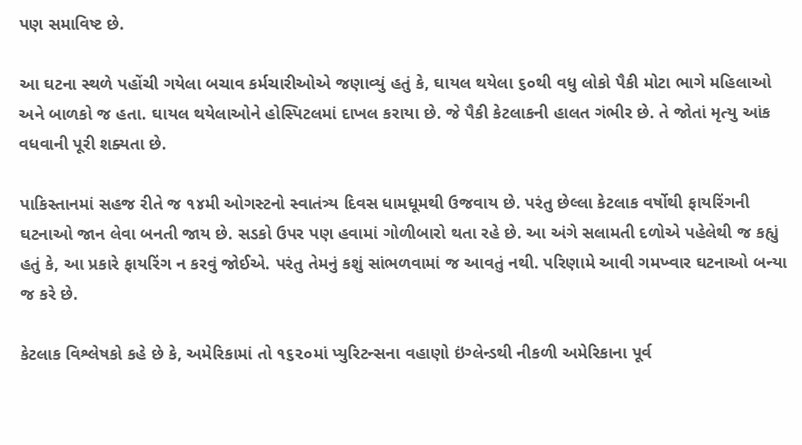પણ સમાવિષ્ટ છે.

આ ઘટના સ્થળે પહોંચી ગયેલા બચાવ કર્મચારીઓએ જણાવ્યું હતું કે, ઘાયલ થયેલા ૬૦થી વધુ લોકો પૈકી મોટા ભાગે મહિલાઓ અને બાળકો જ હતા. ઘાયલ થયેલાઓને હોસ્પિટલમાં દાખલ કરાયા છે. જે પૈકી કેટલાકની હાલત ગંભીર છે. તે જોતાં મૃત્યુ આંક વધવાની પૂરી શક્યતા છે.

પાકિસ્તાનમાં સહજ રીતે જ ૧૪મી ઓગસ્ટનો સ્વાતંત્ર્ય દિવસ ધામધૂમથી ઉજવાય છે. પરંતુ છેલ્લા કેટલાક વર્ષોથી ફાયરિંગની ઘટનાઓ જાન લેવા બનતી જાય છે. સડકો ઉપર પણ હવામાં ગોળીબારો થતા રહે છે. આ અંગે સલામતી દળોએ પહેલેથી જ કહ્યું હતું કે, આ પ્રકારે ફાયરિંગ ન કરવું જોઈએ. પરંતુ તેમનું કશું સાંભળવામાં જ આવતું નથી. પરિણામે આવી ગમખ્વાર ઘટનાઓ બન્યા જ કરે છે.

કેટલાક વિશ્લેષકો કહે છે કે, અમેરિકામાં તો ૧૬૨૦માં પ્યુરિટન્સના વહાણો ઇંગ્લેન્ડથી નીકળી અમેરિકાના પૂર્વ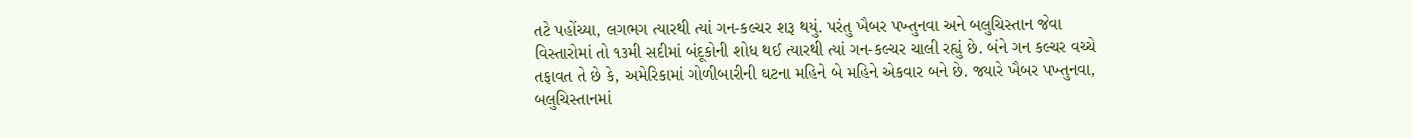તટે પહોંચ્યા, લગભગ ત્યારથી ત્યાં ગન-કલ્ચર શરૂ થયું. પરંતુ ખૈબર પખ્તુનવા અને બલુચિસ્તાન જેવા વિસ્તારોમાં તો ૧૩મી સદીમાં બંદૂકોની શોધ થઈ ત્યારથી ત્યાં ગન-કલ્ચર ચાલી રહ્યું છે. બંને ગન કલ્ચર વચ્ચે તફાવત તે છે કે, અમેરિકામાં ગોળીબારીની ઘટના મહિને બે મહિને એકવાર બને છે. જ્યારે ખૈબર પખ્તુનવા, બલુચિસ્તાનમાં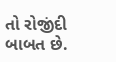તો રોજીંદી બાબત છે.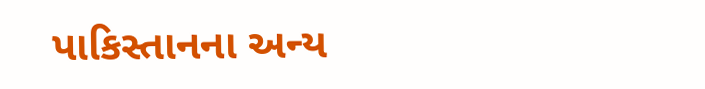પાકિસ્તાનના અન્ય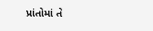પ્રાંતોમાં તે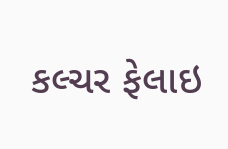કલ્ચર ફેલાઇ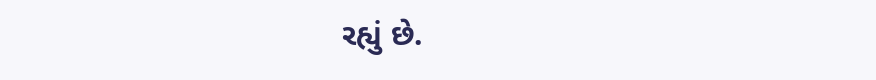રહ્યું છે.